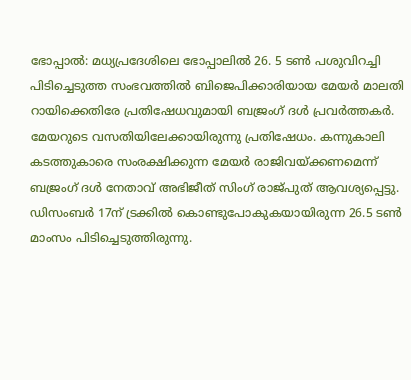ഭോപ്പാൽ: മധ്യപ്രദേശിലെ ഭോപ്പാലിൽ 26. 5 ടൺ പശുവിറച്ചി പിടിച്ചെടുത്ത സംഭവത്തിൽ ബിജെപിക്കാരിയായ മേയർ മാലതി റായിക്കെതിരേ പ്രതിഷേധവുമായി ബജ്രംഗ് ദൾ പ്രവർത്തകർ.
മേയറുടെ വസതിയിലേക്കായിരുന്നു പ്രതിഷേധം. കന്നുകാലി കടത്തുകാരെ സംരക്ഷിക്കുന്ന മേയർ രാജിവയ്ക്കണമെന്ന് ബജ്രംഗ് ദൾ നേതാവ് അഭിജീത് സിംഗ് രാജ്പുത് ആവശ്യപ്പെട്ടു.
ഡിസംബർ 17ന് ട്രക്കിൽ കൊണ്ടുപോകുകയായിരുന്ന 26.5 ടൺ മാംസം പിടിച്ചെടുത്തിരുന്നു.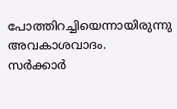പോത്തിറച്ചിയെന്നായിരുന്നു അവകാശവാദം.
സർക്കാർ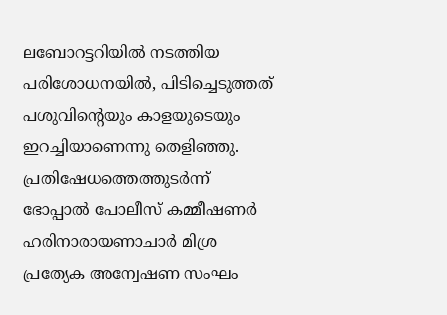ലബോറട്ടറിയിൽ നടത്തിയ പരിശോധനയിൽ, പിടിച്ചെടുത്തത് പശുവിന്റെയും കാളയുടെയും ഇറച്ചിയാണെന്നു തെളിഞ്ഞു. പ്രതിഷേധത്തെത്തുടർന്ന് ഭോപ്പാൽ പോലീസ് കമ്മീഷണർ ഹരിനാരായണാചാർ മിശ്ര പ്രത്യേക അന്വേഷണ സംഘം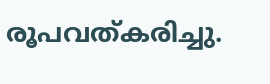രൂപവത്കരിച്ചു.